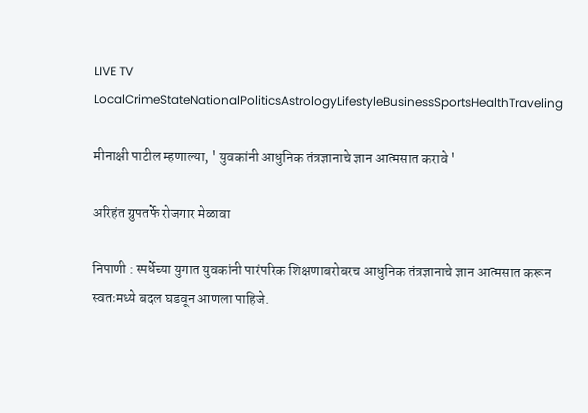LIVE TV LocalCrimeStateNationalPoliticsAstrologyLifestyleBusinessSportsHealthTraveling

मीनाक्षी पाटील म्हणाल्या, ' युवकांनी आधुनिक तंत्रज्ञानाचे ज्ञान आत्मसात करावे '

अरिहंत ग्रुपतर्फे रोजगार मेळावा

निपाणी : स्पर्धेच्या युगात युवकांनी पारंपरिक शिक्षणाबरोबरच आधुनिक तंत्रज्ञानाचे ज्ञान आत्मसात करून स्वतःमध्ये बदल घडवून आणला पाहिजे.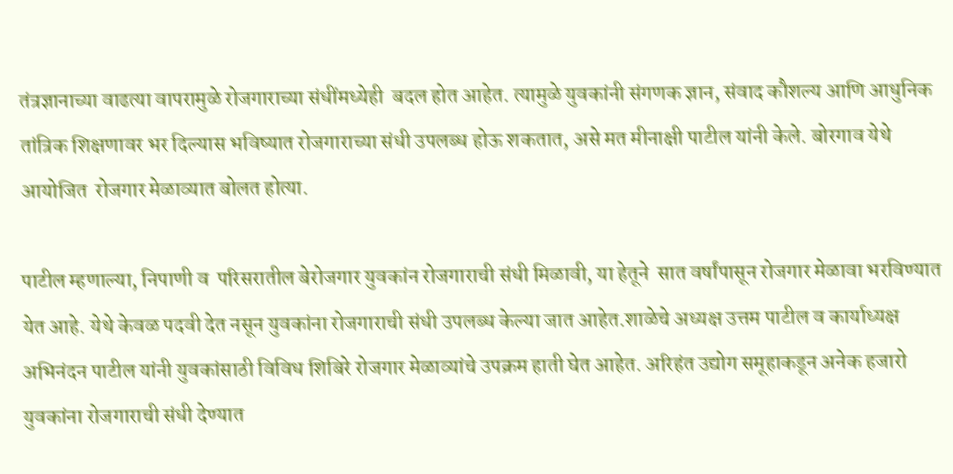तंत्रज्ञानाच्या वाढत्या वापरामुळे रोजगाराच्या संधींमध्येही  बदल होत आहेत. त्यामुळे युवकांनी संगणक ज्ञान, संवाद कौशल्य आणि आधुनिक तांत्रिक शिक्षणावर भर दिल्यास भविष्यात रोजगाराच्या संधी उपलब्ध होऊ शकतात, असे मत मीनाक्षी पाटील यांनी केले. बोरगाव येथे आयोजित  रोजगार मेळाव्यात बोलत होत्या.

पाटील म्हणाल्या, निपाणी व  परिसरातील बेरोजगार युवकांन रोजगाराची संधी मिळावी, या हेतूने  सात वर्षांपासून रोजगार मेळावा भरविण्यात येत आहे. येथे केवळ पदवी देत नसून युवकांना रोजगाराची संधी उपलब्ध केल्या जात आहेत.शाळेचे अध्यक्ष उत्तम पाटील व कार्याध्यक्ष अभिनंदन पाटील यांनी युवकांसाठी विविध शिबिरे रोजगार मेळाव्यांचे उपक्रम हाती घेत आहेत. अरिहंत उद्योग समूहाकडून अनेक हजारो युवकांना रोजगाराची संधी देण्यात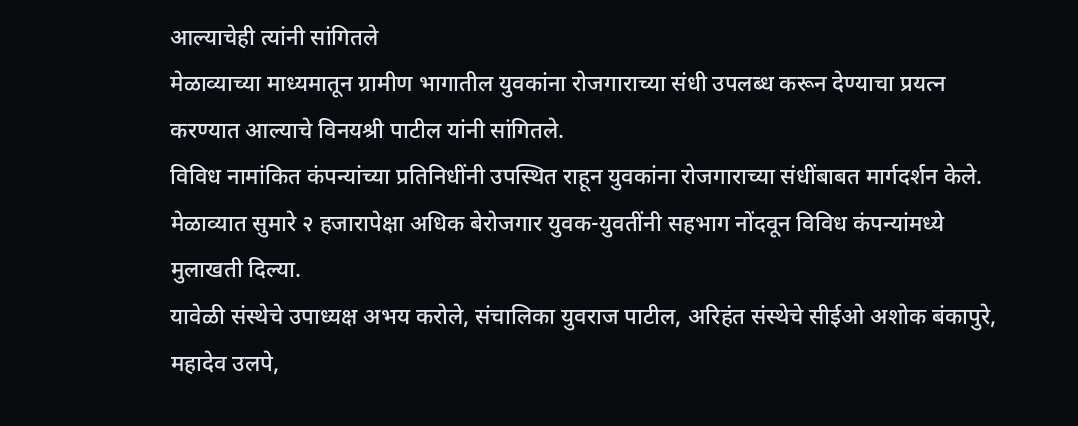आल्याचेही त्यांनी सांगितले
मेळाव्याच्या माध्यमातून ग्रामीण भागातील युवकांना रोजगाराच्या संधी उपलब्ध करून देण्याचा प्रयत्न करण्यात आल्याचे विनयश्री पाटील यांनी सांगितले.
विविध नामांकित कंपन्यांच्या प्रतिनिधींनी उपस्थित राहून युवकांना रोजगाराच्या संधींबाबत मार्गदर्शन केले. मेळाव्यात सुमारे २ हजारापेक्षा अधिक बेरोजगार युवक-युवतींनी सहभाग नोंदवून विविध कंपन्यांमध्ये मुलाखती दिल्या.
यावेळी संस्थेचे उपाध्यक्ष अभय करोले, संचालिका युवराज पाटील, अरिहंत संस्थेचे सीईओ अशोक बंकापुरे, महादेव उलपे,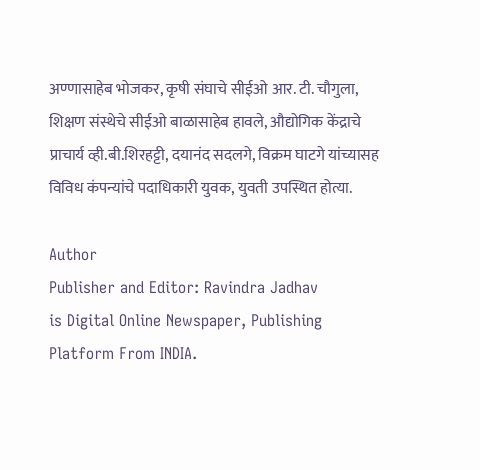अण्णासाहेब भोजकर, कृषी संघाचे सीईओ आर. टी. चौगुला, शिक्षण संस्थेचे सीईओ बाळासाहेब हावले, औद्योगिक केंद्राचे प्राचार्य व्ही.बी.शिरहट्टी, दयानंद सदलगे, विक्रम घाटगे यांच्यासह विविध कंपन्यांचे पदाधिकारी युवक, युवती उपस्थित होत्या.

Author
Publisher and Editor: Ravindra Jadhav
is Digital Online Newspaper, Publishing Platform From INDIA.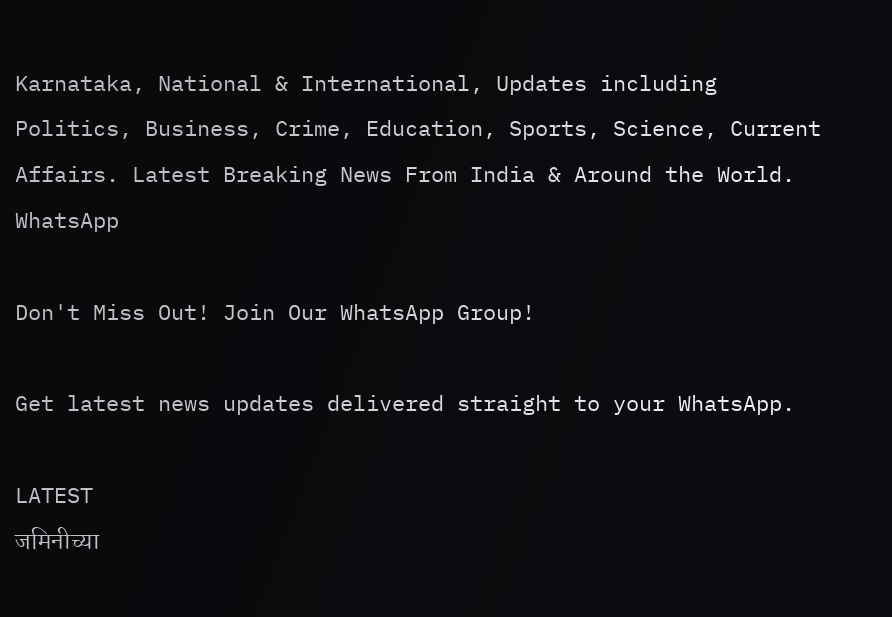Karnataka, National & International, Updates including Politics, Business, Crime, Education, Sports, Science, Current Affairs. Latest Breaking News From India & Around the World.
WhatsApp

Don't Miss Out! Join Our WhatsApp Group!

Get latest news updates delivered straight to your WhatsApp.

LATEST
जमिनीच्या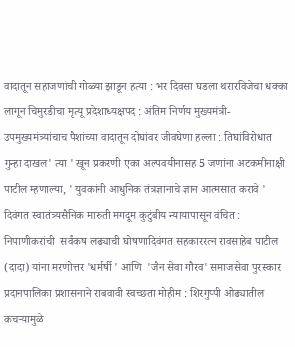वादातून सहाजणांची गोळ्या झाडून हत्या : भर दिवसा घडला थरारविजेचा धक्का लागून चिमुरडीचा मृत्यू प्रदेशाध्यक्षपद : अंतिम निर्णय मुख्यमंत्री-उपमुख्यमंत्र्यांचाच पैशांच्या वादातून दोघांवर जीवघेणा हल्ला : तिघांविरोधात गुन्हा दाखल' त्या ' खून प्रकरणी एका अल्पवयीनासह 5 जणांना अटकमीनाक्षी पाटील म्हणाल्या, ' युवकांनी आधुनिक तंत्रज्ञानाचे ज्ञान आत्मसात करावे '  दिवंगत स्वातंत्र्यसैनिक मारुती मगदूम कुटुंबीय न्यायापासून वंचित : निपाणीकरांची  सर्वंकष लढ्याची घोषणादिवंगत सहकाररत्न रावसाहेब पाटील (दादा) यांना मरणोत्तर 'धर्मर्षी ' आणि  'जैन सेवा गौरव' समाजसेवा पुरस्कार प्रदानपालिका प्रशासनाने राबवावी स्वच्छता मोहीम : शिरगुप्पी ओढ्यातील कचऱ्यामुळे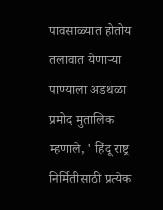पावसाळ्यात होतोय तलावात येणाऱ्या पाण्याला अडथळा प्रमोद मुतालिक म्हणाले, ' हिंदू राष्ट्र निर्मितीसाठी प्रत्येक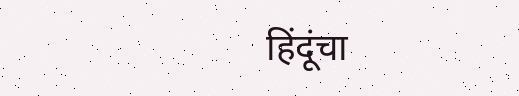हिंदूंचा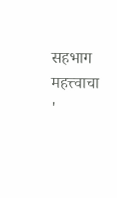सहभाग महत्त्वाचा '